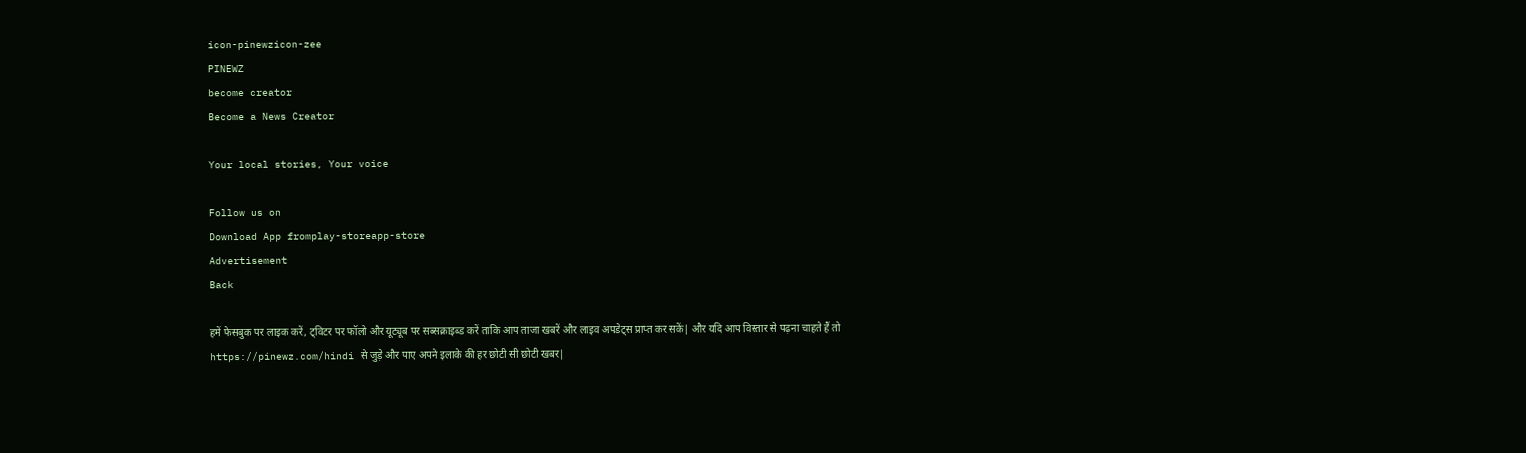icon-pinewzicon-zee
PINEWZ
become creator
Become a News Creator

Your local stories, Your voice

Follow us on
Download App fromplay-storeapp-store
Advertisement
Back

हमें फेसबुक पर लाइक करें, ट्विटर पर फॉलो और यूट्यूब पर सब्सक्राइब्ड करें ताकि आप ताजा खबरें और लाइव अपडेट्स प्राप्त कर सकें| और यदि आप विस्तार से पढ़ना चाहते हैं तो https://pinewz.com/hindi से जुड़े और पाए अपने इलाके की हर छोटी सी छोटी खबर|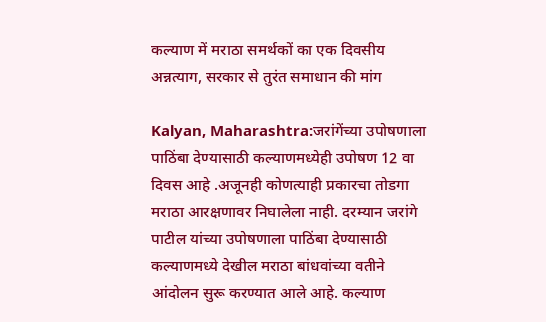कल्याण में मराठा समर्थकों का एक दिवसीय अन्नत्याग, सरकार से तुरंत समाधान की मांग

Kalyan, Maharashtra:जरांगेंच्या उपोषणाला पाठिंबा देण्यासाठी कल्याणमध्येही उपोषण 12 वा दिवस आहे .अजूनही कोणत्याही प्रकारचा तोडगा मराठा आरक्षणावर निघालेला नाही. दरम्यान जरांगे पाटील यांच्या उपोषणाला पाठिंबा देण्यासाठी कल्याणमध्ये देखील मराठा बांधवांच्या वतीने आंदोलन सुरू करण्यात आले आहे. कल्याण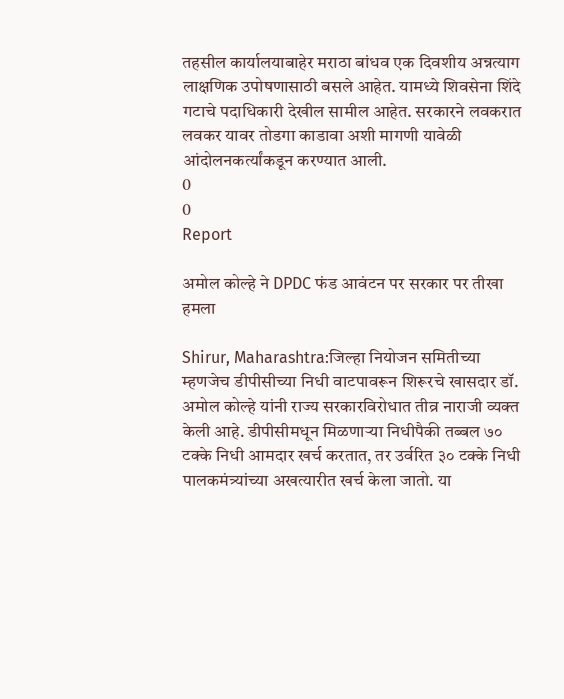तहसील कार्यालयाबाहेर मराठा बांधव एक दिवशीय अन्नत्याग लाक्षणिक उपोषणासाठी बसले आहेत. यामध्ये शिवसेना शिंदे गटाचे पदाधिकारी देखील सामील आहेत. सरकारने लवकरात लवकर यावर तोडगा काडावा अशी मागणी यावेळी आंदोलनकर्त्यांकडून करण्यात आली.
0
0
Report

अमोल कोल्हे ने DPDC फंड आवंटन पर सरकार पर तीखा हमला

Shirur, Maharashtra:जिल्हा नियोजन समितीच्या म्हणजेच डीपीसीच्या निधी वाटपावरून शिरूरचे खासदार डॉ. अमोल कोल्हे यांनी राज्य सरकारविरोधात तीव्र नाराजी व्यक्त केली आहे. डीपीसीमधून मिळणाऱ्या निधीपैकी तब्बल ७० टक्के निधी आमदार खर्च करतात, तर उर्वरित ३० टक्के निधी पालकमंत्र्यांच्या अखत्यारीत खर्च केला जातो. या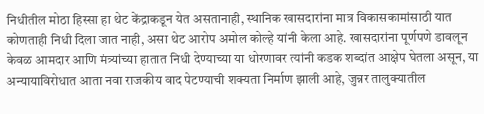निधीतील मोठा हिस्सा हा थेट केंद्राकडून येत असतानाही, स्थानिक खासदारांना मात्र विकासकामांसाठी यात कोणताही निधी दिला जात नाही, असा थेट आरोप अमोल कोल्हे यांनी केला आहे. खासदारांना पूर्णपणे डावलून केवळ आमदार आणि मंत्र्यांच्या हातात निधी देण्याच्या या धोरणावर त्यांनी कडक शब्दांत आक्षेप घेतला असून, या अन्यायाविरोधात आता नवा राजकीय वाद पेटण्याची शक्यता निर्माण झाली आहे, जुन्नर तालुक्यातील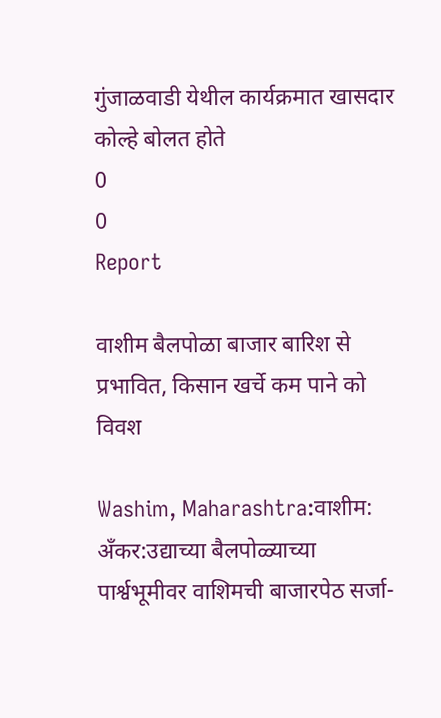गुंजाळवाडी येथील कार्यक्रमात खासदार कोल्हे बोलत होते
0
0
Report

वाशीम बैलपोळा बाजार बारिश से प्रभावित, किसान खर्चे कम पाने को विवश

Washim, Maharashtra:वाशीम: अँकर:उद्याच्या बैलपोळ्याच्या पार्श्वभूमीवर वाशिमची बाजारपेठ सर्जा-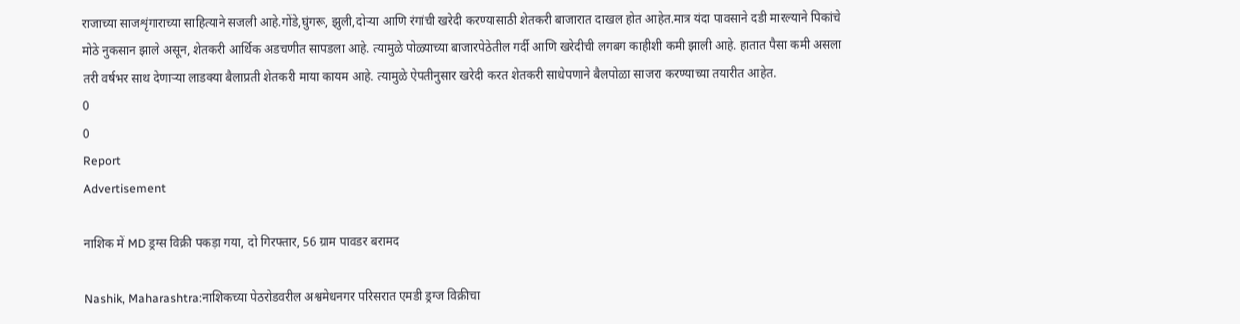राजाच्या साजशृंगाराच्या साहित्याने सजली आहे.गोंडे,घुंगरू, झुली,दोऱ्या आणि रंगांची खरेदी करण्यासाठी शेतकरी बाजारात दाखल होत आहेत.मात्र यंदा पावसाने दडी मारल्याने पिकांचे मोठे नुकसान झाले असून, शेतकरी आर्थिक अडचणीत सापडला आहे. त्यामुळे पोळ्याच्या बाजारपेठेतील गर्दी आणि खरेदीची लगबग काहीशी कमी झाली आहे. हातात पैसा कमी असला तरी वर्षभर साथ देणाऱ्या लाडक्या बैलाप्रती शेतकरी माया कायम आहे. त्यामुळे ऐपतीनुसार खरेदी करत शेतकरी साधेपणाने बैलपोळा साजरा करण्याच्या तयारीत आहेत.
0
0
Report
Advertisement

नाशिक में MD ड्रग्स विक्री पकड़ा गया, दो गिरफ्तार, 56 ग्राम पावडर बरामद

Nashik, Maharashtra:नाशिकच्या पेठरोडवरील अश्वमेधनगर परिसरात एमडी ड्रग्ज विक्रीचा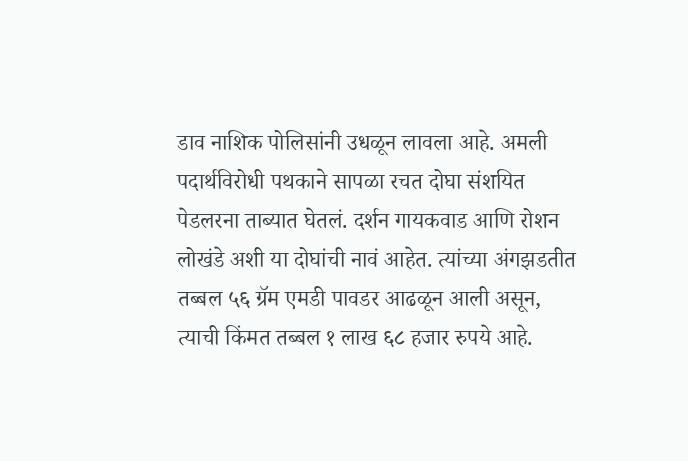डाव नाशिक पोलिसांनी उधळून लावला आहे. अमली पदार्थविरोधी पथकाने सापळा रचत दोघा संशयित पेडलरना ताब्यात घेतलं. दर्शन गायकवाड आणि रोशन लोखंडे अशी या दोघांची नावं आहेत. त्यांच्या अंगझडतीत तब्बल ५६ ग्रॅम एमडी पावडर आढळून आली असून, त्याची किंमत तब्बल १ लाख ६८ हजार रुपये आहे.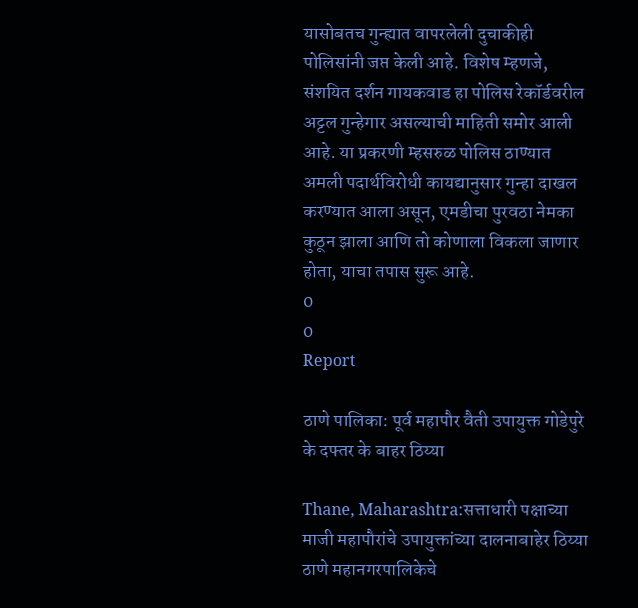यासोबतच गुन्ह्यात वापरलेली दुचाकीही पोलिसांनी जप्त केली आहे. विशेष म्हणजे, संशयित दर्शन गायकवाड हा पोलिस रेकॉर्डवरील अट्टल गुन्हेगार असल्याची माहिती समोर आली आहे. या प्रकरणी म्हसरुळ पोलिस ठाण्यात अमली पदार्थविरोधी कायद्यानुसार गुन्हा दाखल करण्यात आला असून, एमडीचा पुरवठा नेमका कुठून झाला आणि तो कोणाला विकला जाणार होता, याचा तपास सुरू आहे.
0
0
Report

ठाणे पालिका: पूर्व महापौर वैती उपायुक्त गोडेपुरे के दफ्तर के बाहर ठिय्या

Thane, Maharashtra:सत्ताधारी पक्षाच्या माजी महापौरांचे उपायुक्तांच्या दालनाबाहेर ठिय्या ठाणे महानगरपालिकेचे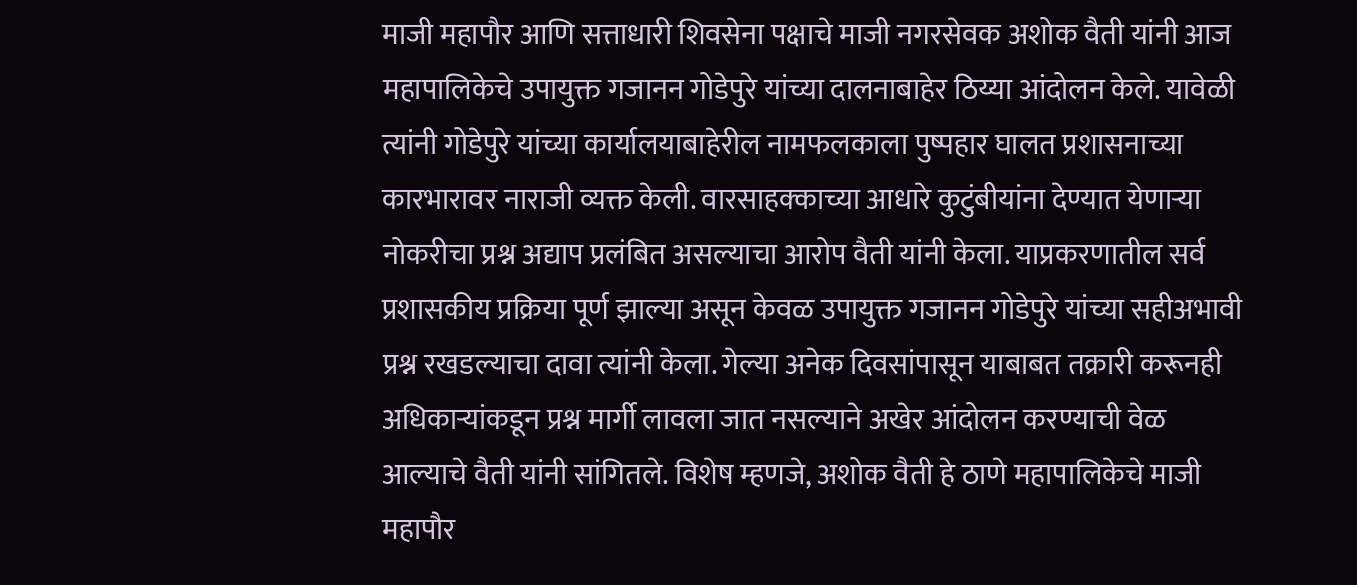माजी महापौर आणि सत्ताधारी शिवसेना पक्षाचे माजी नगरसेवक अशोक वैती यांनी आज महापालिकेचे उपायुक्त गजानन गोडेपुरे यांच्या दालनाबाहेर ठिय्या आंदोलन केले. यावेळी त्यांनी गोडेपुरे यांच्या कार्यालयाबाहेरील नामफलकाला पुष्पहार घालत प्रशासनाच्या कारभारावर नाराजी व्यक्त केली. वारसाहक्काच्या आधारे कुटुंबीयांना देण्यात येणाऱ्या नोकरीचा प्रश्न अद्याप प्रलंबित असल्याचा आरोप वैती यांनी केला. याप्रकरणातील सर्व प्रशासकीय प्रक्रिया पूर्ण झाल्या असून केवळ उपायुक्त गजानन गोडेपुरे यांच्या सहीअभावी प्रश्न रखडल्याचा दावा त्यांनी केला. गेल्या अनेक दिवसांपासून याबाबत तक्रारी करूनही अधिकाऱ्यांकडून प्रश्न मार्गी लावला जात नसल्याने अखेर आंदोलन करण्याची वेळ आल्याचे वैती यांनी सांगितले. विशेष म्हणजे, अशोक वैती हे ठाणे महापालिकेचे माजी महापौर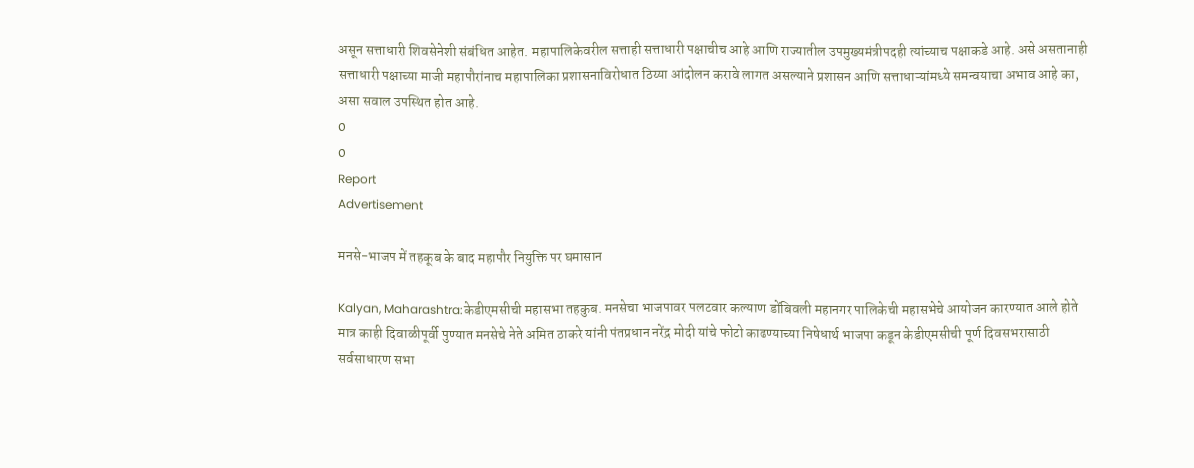असून सत्ताधारी शिवसेनेशी संबंधित आहेत. महापालिकेवरील सत्ताही सत्ताधारी पक्षाचीच आहे आणि राज्यातील उपमुख्यमंत्रीपदही त्यांच्याच पक्षाकडे आहे. असे असतानाही सत्ताधारी पक्षाच्या माजी महापौरांनाच महापालिका प्रशासनाविरोधात ठिय्या आंदोलन करावे लागत असल्याने प्रशासन आणि सत्ताधाऱ्यांमध्ये समन्वयाचा अभाव आहे का, असा सवाल उपस्थित होत आहे.
0
0
Report
Advertisement

मनसे-भाजप में तहकूब के बाद महापौर नियुक्ति पर घमासान

Kalyan, Maharashtra:केडीएमसीची महासभा तहकुब. मनसेचा भाजपावर पलटवार कल्याण डोंबिवली महानगर पालिकेची महासभेचे आयोजन कारण्यात आले होते मात्र काही दिवाळीपूर्वी पुण्यात मनसेचे नेते अमित ठाकरे यांनी पंतप्रधान नरेंद्र मोदी यांचे फोटो काढण्याच्या निषेधार्थ भाजपा कडून केडीएमसीची पूर्ण दिवसभरासाठी सर्वसाधारण सभा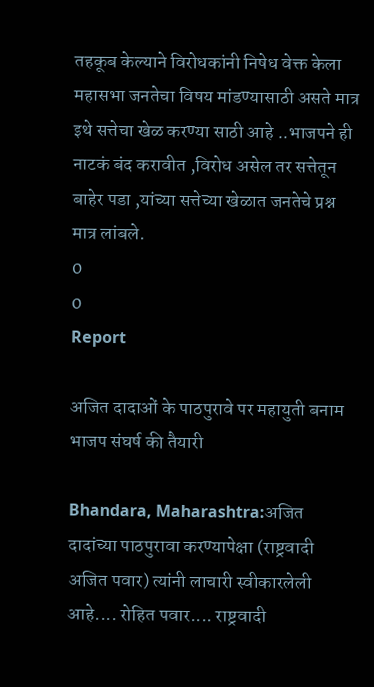तहकूब केल्याने विरोधकांनी निषेध वेक्त केला महासभा जनतेचा विषय मांडण्यासाठी असते मात्र इथे सत्तेचा खेळ करण्या साठी आहे ..भाजपने ही नाटकं बंद करावीत ,विरोध असेल तर सत्तेतून बाहेर पडा ,यांच्या सत्तेच्या खेळात जनतेचे प्रश्न मात्र लांबले.
0
0
Report

अजित दादाओं के पाठपुरावे पर महायुती बनाम भाजप संघर्ष की तैयारी

Bhandara, Maharashtra:अजित दादांच्या पाठपुरावा करण्यापेक्षा (राष्ट्रवादी अजित पवार) त्यांनी लाचारी स्वीकारलेली आहे.... रोहित पवार.... राष्ट्रवादी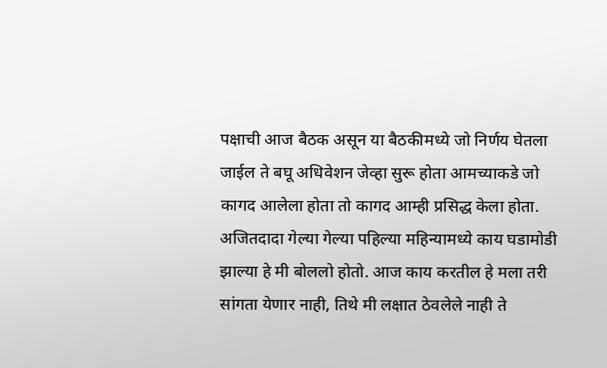पक्षाची आज बैठक असून या बैठकीमध्ये जो निर्णय घेतला जाईल ते बघू अधिवेशन जेव्हा सुरू होता आमच्याकडे जो कागद आलेला होता तो कागद आम्ही प्रसिद्ध केला होता. अजितदादा गेल्या गेल्या पहिल्या महिन्यामध्ये काय घडामोडी झाल्या हे मी बोललो होतो. आज काय करतील हे मला तरी सांगता येणार नाही, तिथे मी लक्षात ठेवलेले नाही ते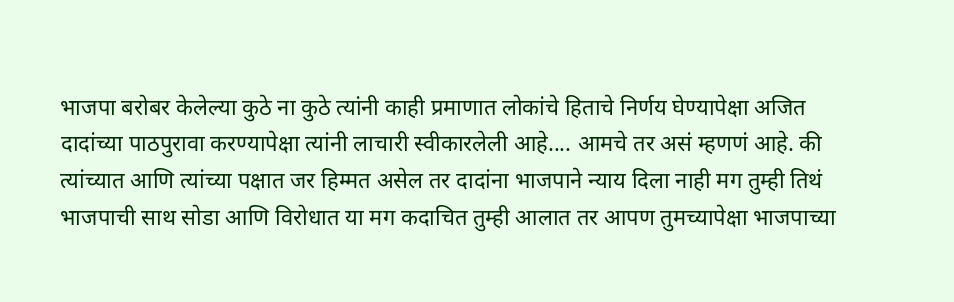भाजपा बरोबर केलेल्या कुठे ना कुठे त्यांनी काही प्रमाणात लोकांचे हिताचे निर्णय घेण्यापेक्षा अजित दादांच्या पाठपुरावा करण्यापेक्षा त्यांनी लाचारी स्वीकारलेली आहे.... आमचे तर असं म्हणणं आहे. की त्यांच्यात आणि त्यांच्या पक्षात जर हिम्मत असेल तर दादांना भाजपाने न्याय दिला नाही मग तुम्ही तिथं भाजपाची साथ सोडा आणि विरोधात या मग कदाचित तुम्ही आलात तर आपण तुमच्यापेक्षा भाजपाच्या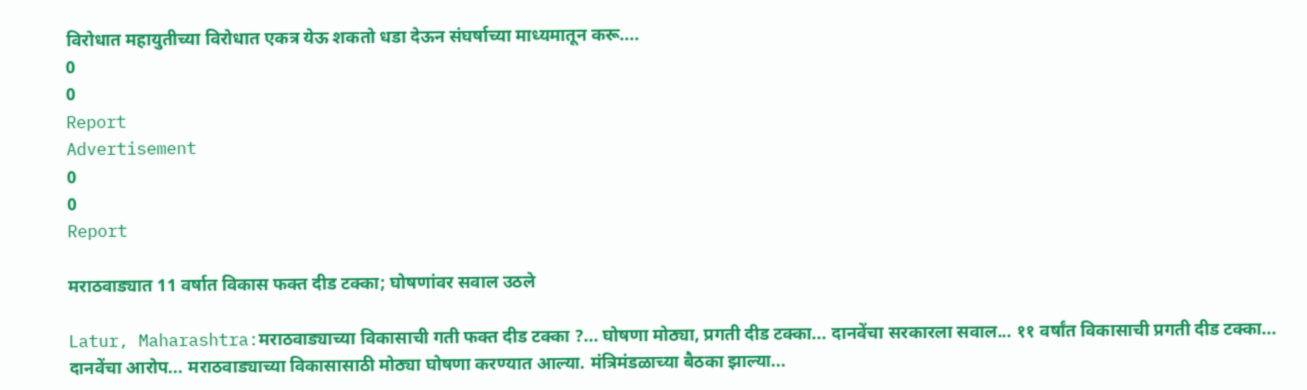विरोधात महायुतीच्या विरोधात एकत्र येऊ शकतो धडा देऊन संघर्षाच्या माध्यमातून करू....
0
0
Report
Advertisement
0
0
Report

मराठवाड्यात 11 वर्षात विकास फक्त दीड टक्का; घोषणांवर सवाल उठले

Latur, Maharashtra:मराठवाड्याच्या विकासाची गती फक्त दीड टक्का ?... घोषणा मोठ्या, प्रगती दीड टक्का... दानवेंचा सरकारला सवाल... ११ वर्षांत विकासाची प्रगती दीड टक्का... दानवेंचा आरोप... मराठवाड्याच्या विकासासाठी मोठ्या घोषणा करण्यात आल्या. मंत्रिमंडळाच्या बैठका झाल्या...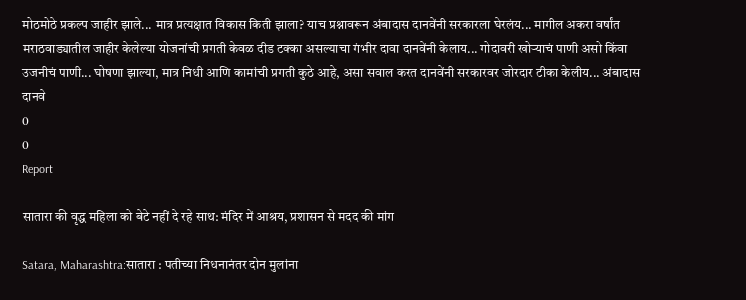मोठमोठे प्रकल्प जाहीर झाले... मात्र प्रत्यक्षात विकास किती झाला? याच प्रश्नावरून अंबादास दानवेंनी सरकारला घेरलंय... मागील अकरा वर्षांत मराठवाड्यातील जाहीर केलेल्या योजनांची प्रगती केवळ दीड टक्का असल्याचा गंभीर दावा दानवेंनी केलाय... गोदावरी खोऱ्याचं पाणी असो किंवा उजनीचं पाणी... घोषणा झाल्या, मात्र निधी आणि कामांची प्रगती कुठे आहे, असा सवाल करत दानवेंनी सरकारवर जोरदार टीका केलीय... अंबादास दानवे
0
0
Report

सातारा की वृद्ध महिला को बेटे नहीं दे रहे साथ: मंदिर में आश्रय, प्रशासन से मदद की मांग

Satara, Maharashtra:सातारा : पतीच्या निधनानंतर दोन मुलांना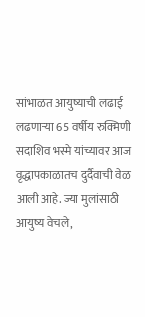सांभाळत आयुष्याची लढाई लढणाऱ्या 65 वर्षीय रुक्मिणी सदाशिव भस्मे यांच्यावर आज वृद्धापकाळातच दुर्दैवाची वेळ आली आहे. ज्या मुलांसाठी आयुष्य वेचले,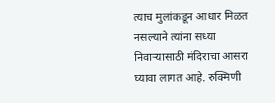त्याच मुलांकडून आधार मिळत नसल्याने त्यांना सध्या निवाऱ्यासाठी मंदिराचा आसरा घ्यावा लागत आहे. रुक्मिणी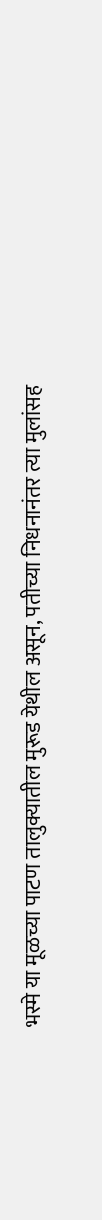भस्मे या मूळच्या पाटण तालुक्यातील मुरूड येथील असून, पतीच्या निधनानंतर त्या मुलांसह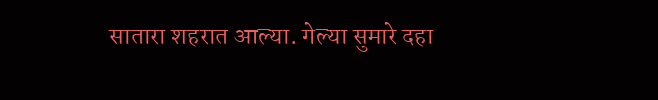सातारा शहरात आल्या. गेल्या सुमारे दहा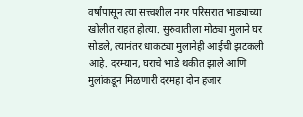वर्षांपासून त्या सत्त्वशील नगर परिसरात भाड्याच्या खोलीत राहत होत्या. सुरुवातीला मोठ्या मुलाने घर सोडले, त्यानंतर धाकट्या मुलानेही आईची झटकली आहे. दरम्यान, घराचे भाडे थकीत झाले आणि मुलांकडून मिळणारी दरमहा दोन हजार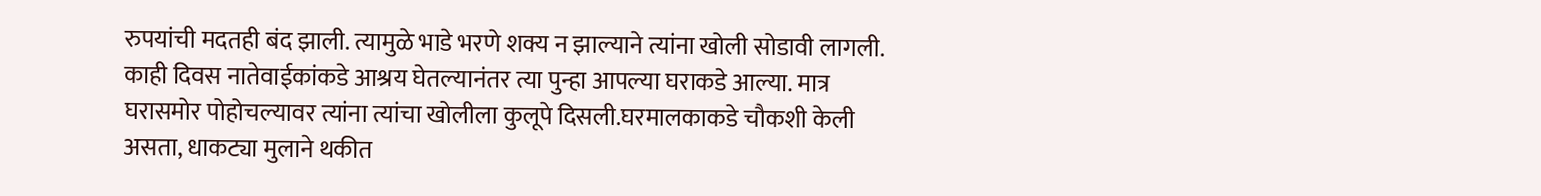रुपयांची मदतही बंद झाली. त्यामुळे भाडे भरणे शक्य न झाल्याने त्यांना खोली सोडावी लागली. काही दिवस नातेवाईकांकडे आश्रय घेतल्यानंतर त्या पुन्हा आपल्या घराकडे आल्या. मात्र घरासमोर पोहोचल्यावर त्यांना त्यांचा खोलीला कुलूपे दिसली.घरमालकाकडे चौकशी केली असता, धाकट्या मुलाने थकीत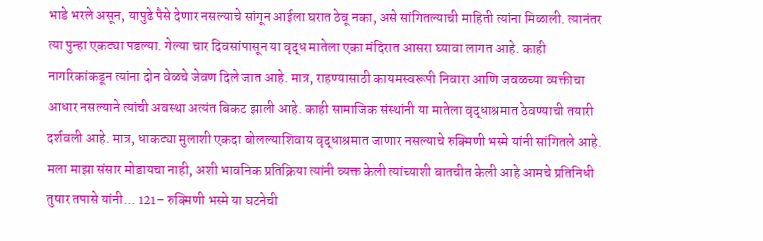भाडे भरले असून, यापुढे पैसे देणार नसल्याचे सांगून आईला घरात ठेवू नका, असे सांगितल्याची माहिती त्यांना मिळाली. त्यानंतर त्या पुन्हा एकट्या पडल्या. गेल्या चार दिवसांपासून या वृद्ध मातेला एका मंदिरात आसरा घ्यावा लागत आहे. काही नागरिकांकडून त्यांना दोन वेळचे जेवण दिले जात आहे. मात्र, राहण्यासाठी कायमस्वरूपी निवारा आणि जवळच्या व्यक्तीचा आधार नसल्याने त्यांची अवस्था अत्यंत बिकट झाली आहे. काही सामाजिक संस्थांनी या मातेला वृद्धाश्रमात ठेवण्याची तयारी दर्शवली आहे. मात्र, धाकट्या मुलाशी एकदा बोलल्याशिवाय वृद्धाश्रमात जाणार नसल्याचे रुक्मिणी भस्मे यांनी सांगितले आहे. मला माझा संसार मोडायचा नाही, अशी भावनिक प्रतिक्रिया त्यांनी व्यक्त केली त्यांच्याशी बातचीत केली आहे आमचे प्रतिनिधी तुषार तपासे यांनी... 121– रुक्मिणी भस्मे या घटनेची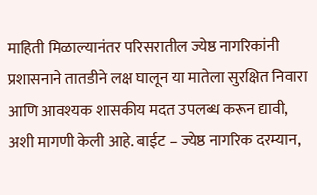माहिती मिळाल्यानंतर परिसरातील ज्येष्ठ नागरिकांनी प्रशासनाने तातडीने लक्ष घालून या मातेला सुरक्षित निवारा आणि आवश्यक शासकीय मदत उपलब्ध करून द्यावी, अशी मागणी केली आहे. बाईट – ज्येष्ठ नागरिक दरम्यान,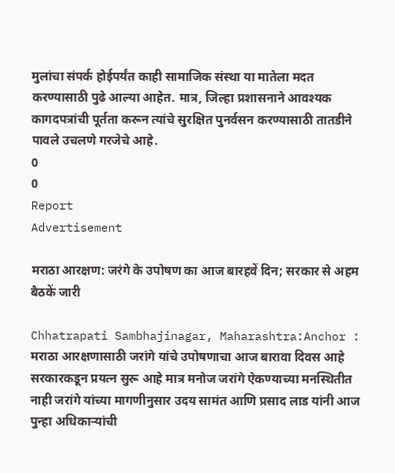मुलांचा संपर्क होईपर्यंत काही सामाजिक संस्था या मातेला मदत करण्यासाठी पुढे आल्या आहेत. मात्र, जिल्हा प्रशासनाने आवश्यक कागदपत्रांची पूर्तता करून त्यांचे सुरक्षित पुनर्वसन करण्यासाठी तातडीने पावले उचलणे गरजेचे आहे.
0
0
Report
Advertisement

मराठा आरक्षण: जरंगे के उपोषण का आज बारहवें दिन; सरकार से अहम बैठकें जारी

Chhatrapati Sambhajinagar, Maharashtra:Anchor : मराठा आरक्षणासाठी जरांगे यांचे उपोषणाचा आज बारावा दिवस आहे सरकारकडून प्रयत्न सुरू आहे मात्र मनोज जरांगे ऐकण्याच्या मनस्थितीत नाही जरांगे यांच्या मागणीनुसार उदय सामंत आणि प्रसाद लाड यांनी आज पुन्हा अधिकाऱ्यांची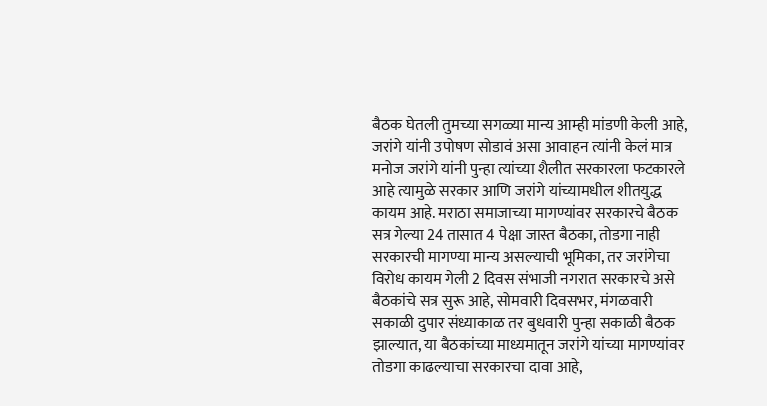बैठक घेतली तुमच्या सगळ्या मान्य आम्ही मांडणी केली आहे, जरांगे यांनी उपोषण सोडावं असा आवाहन त्यांनी केलं मात्र मनोज जरांगे यांनी पुन्हा त्यांच्या शैलीत सरकारला फटकारले आहे त्यामुळे सरकार आणि जरांगे यांच्यामधील शीतयुद्ध कायम आहे. मराठा समाजाच्या मागण्यांवर सरकारचे बैठक सत्र गेल्या 24 तासात 4 पेक्षा जास्त बैठका, तोडगा नाही सरकारची मागण्या मान्य असल्याची भूमिका, तर जरांगेचा विरोध कायम गेली 2 दिवस संभाजी नगरात सरकारचे असे बैठकांचे सत्र सुरू आहे, सोमवारी दिवसभर, मंगळवारी सकाळी दुपार संध्याकाळ तर बुधवारी पुन्हा सकाळी बैठक झाल्यात, या बैठकांच्या माध्यमातून जरांगे यांच्या मागण्यांवर तोडगा काढल्याचा सरकारचा दावा आहे,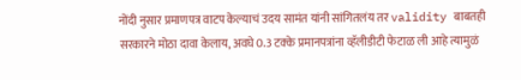नोंदी नुसार प्रमाणपत्र वाटप केल्याचं उदय सामंत यांनी सांगितलंय तर validity बाबतही सरकारने मोठा दावा केलाय, अवघे 0.3 टक्के प्रमानपत्रांना व्हॅलीडीटी फेटाळ ली आहे त्यामुळं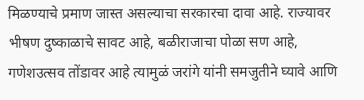मिळण्याचे प्रमाण जास्त असल्याचा सरकारचा दावा आहे. राज्यावर भीषण दुष्काळाचे सावट आहे, बळीराजाचा पोळा सण आहे, गणेशउत्सव तोंडावर आहे त्यामुळं जरांगे यांनी समजुतीने घ्यावे आणि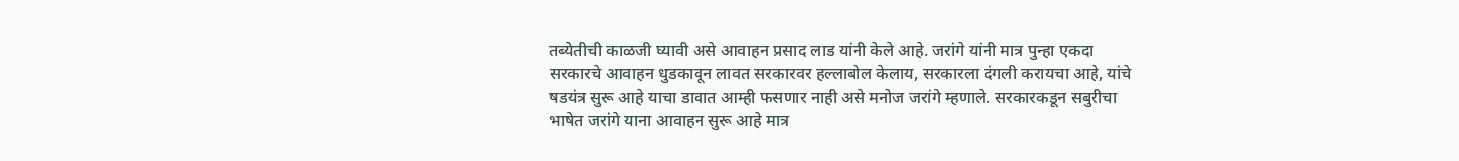तब्येतीची काळजी घ्यावी असे आवाहन प्रसाद लाड यांनी केले आहे. जरांगे यांनी मात्र पुन्हा एकदा सरकारचे आवाहन धुडकावून लावत सरकारवर हल्लाबोल केलाय, सरकारला दंगली करायचा आहे, यांचे षडयंत्र सुरू आहे याचा डावात आम्ही फसणार नाही असे मनोज जरांगे म्हणाले. सरकारकडून सबुरीचा भाषेत जरांगे याना आवाहन सुरू आहे मात्र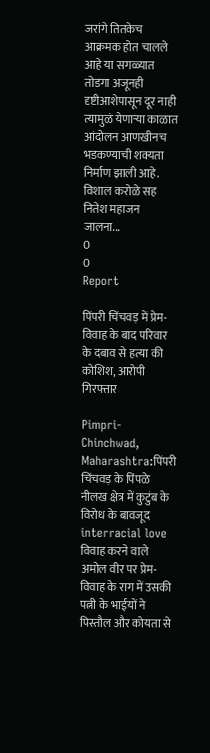जरांगे तितकेच आक्रमक होत चालले आहे या सगळ्यात तोडगा अजूनही दृष्टीआशेपासून दूर नाही त्यामुळं येणाऱ्या काळात आंदोलन आणखीनच भडकण्याची शक्यता निर्माण झाली आहे. विशाल करोळे सह नितेश महाजन जालना...
0
0
Report

पिंपरी चिंचवड़ में प्रेम-विवाह के बाद परिवार के दबाव से हत्या की कोशिश, आरोपी गिरफ्तार

Pimpri-Chinchwad, Maharashtra:पिंपरी चिंचवड़ के पिंपळे नीलख क्षेत्र में कुटुंब के विरोध के बावजूद interracial love विवाह करने वाले अमोल वीर पर प्रेम-विवाह के राग में उसकी पत्नी के भाईयों ने पिस्तौल और कोयता से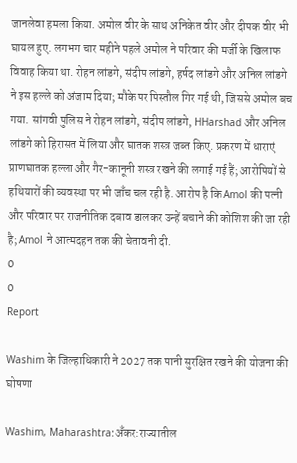जानलेवा हमला किया. अमोल वीर के साथ अनिकेत वीर और दीपक वीर भी घायल हुए. लगभग चार महीने पहले अमोल ने परिवार की मर्जी के खिलाफ विवाह किया था. रोहन लांडगे, संदीप लांडगे, हर्षद लांडगे और अनिल लांडगे ने इस हल्ले को अंजाम दिया; मौके पर पिस्तौल गिर गई थी, जिससे अमोल बच गया. सांगवी पुलिस ने रोहन लांडगे, संदीप लांडगे, HHarshad और अनिल लांडगे को हिरासत में लिया और घातक शस्त्र जब्त किए. प्रकरण में धाराएं प्राणघातक हल्ला और गैर-कानूनी शस्त्र रखने की लगाई गई हैं; आरोपियों से हथियारों की व्यवस्था पर भी जाँच चल रही है. आरोप है कि Amol की पत्नी और परिवार पर राजनीतिक दबाव डालकर उन्हें बचाने की कोशिश की जा रही है; Amol ने आत्मदहन तक की चेतावनी दी.
0
0
Report

Washim के जिल्हाधिकारी ने 2027 तक पानी सुरक्षित रखने की योजना की घोषणा

Washim, Maharashtra:अँकर:राज्यातील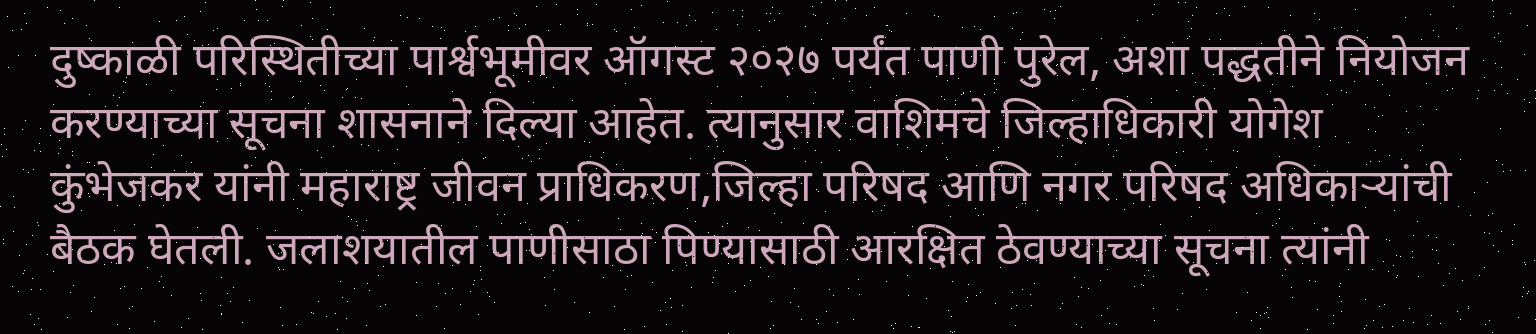दुष्काळी परिस्थितीच्या पार्श्वभूमीवर ऑगस्ट २०२७ पर्यंत पाणी पुरेल, अशा पद्धतीने नियोजन करण्याच्या सूचना शासनाने दिल्या आहेत. त्यानुसार वाशिमचे जिल्हाधिकारी योगेश कुंभेजकर यांनी महाराष्ट्र जीवन प्राधिकरण,जिल्हा परिषद आणि नगर परिषद अधिकाऱ्यांची बैठक घेतली. जलाशयातील पाणीसाठा पिण्यासाठी आरक्षित ठेवण्याच्या सूचना त्यांनी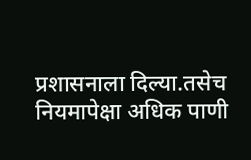प्रशासनाला दिल्या.तसेच नियमापेक्षा अधिक पाणी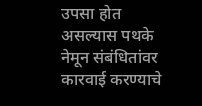उपसा होत असल्यास पथके नेमून संबंधितांवर कारवाई करण्याचे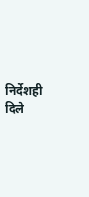निर्देशही दिले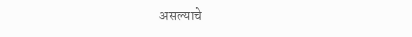असल्याचे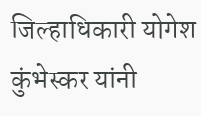जिल्हाधिकारी योगेश कुंभेस्कर यांनी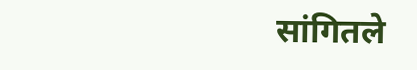सांगितले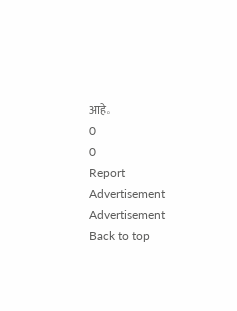आहे。
0
0
Report
Advertisement
Advertisement
Back to top